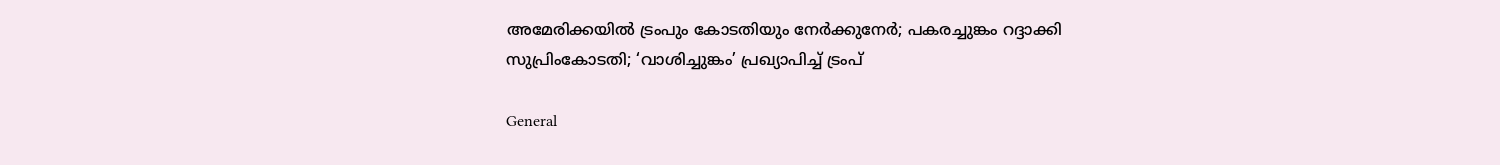അമേരിക്കയില്‍ ട്രംപും കോടതിയും നേര്‍ക്കുനേര്‍; പകരച്ചുങ്കം റദ്ദാക്കി സുപ്രിംകോടതി; ‘വാശിച്ചുങ്കം’ പ്രഖ്യാപിച്ച് ട്രംപ്

General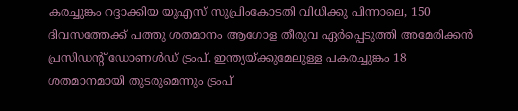കരച്ചുങ്കം റദ്ദാക്കിയ യുഎസ് സുപ്രിംകോടതി വിധിക്കു പിന്നാലെ, 150 ദിവസത്തേക്ക് പത്തു ശതമാനം ആഗോള തീരുവ ഏര്‍പ്പെടുത്തി അമേരിക്കന്‍ പ്രസിഡന്റ് ഡോണള്‍ഡ് ട്രംപ്. ഇന്ത്യയ്ക്കുമേലുള്ള പകരച്ചുങ്കം 18 ശതമാനമായി തുടരുമെന്നും ട്രംപ്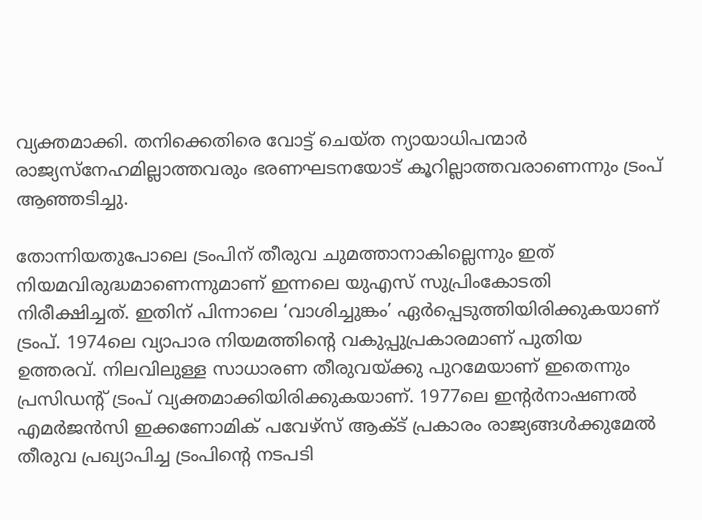വ്യക്തമാക്കി. തനിക്കെതിരെ വോട്ട് ചെയ്ത ന്യായാധിപന്മാര്‍ രാജ്യസ്നേഹമില്ലാത്തവരും ഭരണഘടനയോട് കൂറില്ലാത്തവരാണെന്നും ട്രംപ് ആഞ്ഞടിച്ചു.

തോന്നിയതുപോലെ ട്രംപിന് തീരുവ ചുമത്താനാകില്ലെന്നും ഇത് നിയമവിരുദ്ധമാണെന്നുമാണ് ഇന്നലെ യുഎസ് സുപ്രിംകോടതി നിരീക്ഷിച്ചത്. ഇതിന് പിന്നാലെ ‘വാശിച്ചുങ്കം’ ഏര്‍പ്പെടുത്തിയിരിക്കുകയാണ് ട്രംപ്. 1974ലെ വ്യാപാര നിയമത്തിന്റെ വകുപ്പുപ്രകാരമാണ് പുതിയ ഉത്തരവ്. നിലവിലുള്ള സാധാരണ തീരുവയ്ക്കു പുറമേയാണ് ഇതെന്നും പ്രസിഡന്റ് ട്രംപ് വ്യക്തമാക്കിയിരിക്കുകയാണ്. 1977ലെ ഇന്റര്‍നാഷണല്‍ എമര്‍ജന്‍സി ഇക്കണോമിക് പവേഴ്സ് ആക്ട് പ്രകാരം രാജ്യങ്ങള്‍ക്കുമേല്‍ തീരുവ പ്രഖ്യാപിച്ച ട്രംപിന്റെ നടപടി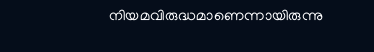നിയമവിരുദ്ധമാണെന്നായിരുന്നു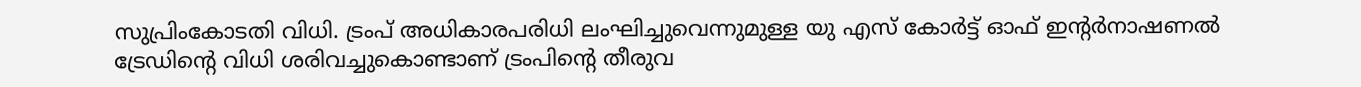സുപ്രിംകോടതി വിധി. ട്രംപ് അധികാരപരിധി ലംഘിച്ചുവെന്നുമുള്ള യു എസ് കോര്‍ട്ട് ഓഫ് ഇന്റര്‍നാഷണല്‍ ട്രേഡിന്റെ വിധി ശരിവച്ചുകൊണ്ടാണ് ട്രംപിന്റെ തീരുവ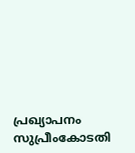പ്രഖ്യാപനം സുപ്രീംകോടതി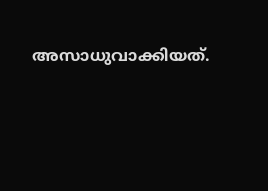അസാധുവാക്കിയത്.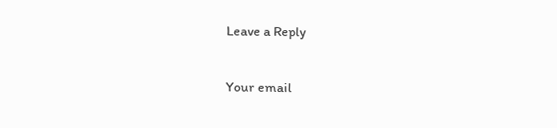Leave a Reply

Your email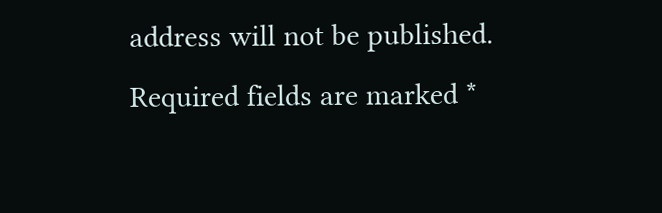address will not be published. Required fields are marked *